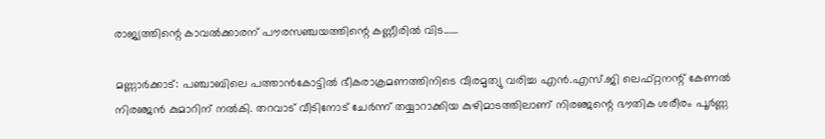രാജ്യത്തിന്റെ കാവല്‍ക്കാരന് പൗരസഞ്ചയത്തിന്റെ കണ്ണീരില്‍ വിട……

മണ്ണാര്‍ക്കാട്: പഞ്ചാബിലെ പത്താന്‍കോട്ടില്‍ ഭീകരാക്രമണത്തിനിടെ വീരമൃത്യു വരിച്ച എന്‍.എസ്.ജി ലെഫ്റ്റനന്റ് കേണല്‍ നിരഞ്ജന്‍ കുമാറിന് നല്‍കി. തറവാട് വീടിനോട് ചേര്‍ന്ന് തയ്യാറാക്കിയ കുഴിമാടത്തിലാണ് നിരഞ്ജന്റെ ഭൗതിക ശരീരം പൂര്‍ണ്ണ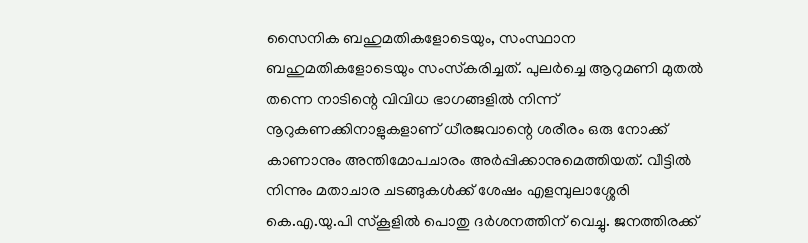സൈനിക ബഹുമതികളോടെയും, സംസ്ഥാന ബഹുമതികളോടെയും സംസ്‌കരിച്ചത്. പുലര്‍ച്ചെ ആറുമണി മുതല്‍ തന്നെ നാടിന്റെ വിവിധ ഭാഗങ്ങളില്‍ നിന്ന് നൂറുകണക്കിനാളുകളാണ് ധീരജവാന്റെ ശരീരം ഒരു നോക്ക് കാണാനും അന്തിമോപചാരം അര്‍പ്പിക്കാനുമെത്തിയത്. വീട്ടില്‍ നിന്നും മതാചാര ചടങ്ങുകള്‍ക്ക് ശേഷം എളമ്പുലാശ്ശേരി കെ.എ.യു.പി സ്‌കൂളില്‍ പൊതു ദര്‍ശനത്തിന് വെച്ചു. ജനത്തിരക്ക്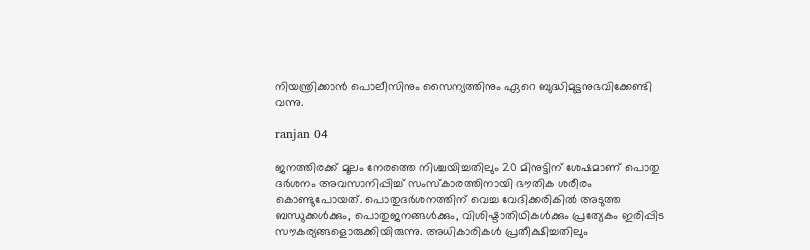നിയന്ത്രിക്കാന്‍ പൊലീസിനും സൈന്യത്തിനും ഏറെ ബുദ്ധിമുട്ടനുഭവിക്കേണ്ടി വന്നു.

ranjan 04

ജനത്തിരക്ക് മൂലം നേരത്തെ നിശ്ചയിച്ചതിലും 20 മിനുട്ടിന് ശേഷമാണ് പൊതു ദര്‍ശനം അവസാനിപ്പിച്ച് സംസ്‌കാരത്തിനായി ഭൗതിക ശരീരം കൊണ്ടുപോയത്. പൊതുദര്‍ശനത്തിന് വെച്ച വേദിക്കരികില്‍ അടുത്ത ബന്ധുക്കള്‍ക്കും, പൊതുജനങ്ങള്‍ക്കും, വിശിഷ്ടാതിഥികള്‍ക്കും പ്രത്യേകം ഇരിപ്പിട സൗകര്യങ്ങളൊരുക്കിയിരുന്നു. അധികാരികള്‍ പ്രതീക്ഷിച്ചതിലും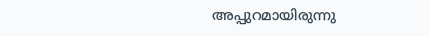അപ്പുറമായിരുന്നു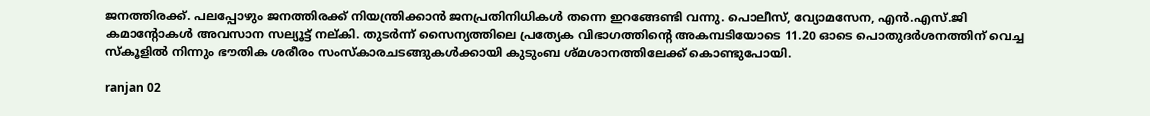ജനത്തിരക്ക്. പലപ്പോഴും ജനത്തിരക്ക് നിയന്ത്രിക്കാന്‍ ജനപ്രതിനിധികള്‍ തന്നെ ഇറങ്ങേണ്ടി വന്നു. പൊലീസ്, വ്യോമസേന, എന്‍.എസ്.ജി കമാന്റോകള്‍ അവസാന സല്യൂട്ട് നല്കി. തുടര്‍ന്ന് സൈന്യത്തിലെ പ്രത്യേക വിഭാഗത്തിന്റെ അകമ്പടിയോടെ 11.20 ഓടെ പൊതുദര്‍ശനത്തിന് വെച്ച സ്‌കൂളില്‍ നിന്നും ഭൗതിക ശരീരം സംസ്‌കാരചടങ്ങുകള്‍ക്കായി കുടുംബ ശ്മശാനത്തിലേക്ക് കൊണ്ടുപോയി.

ranjan 02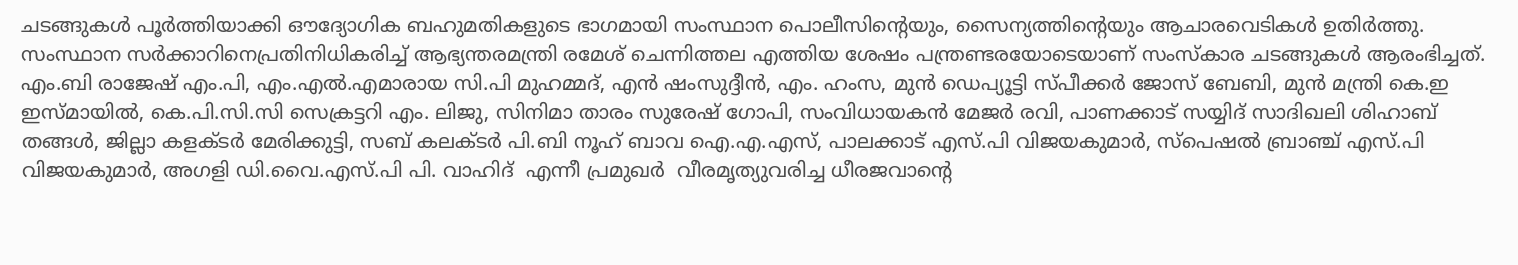ചടങ്ങുകള്‍ പൂര്‍ത്തിയാക്കി ഔദ്യോഗിക ബഹുമതികളുടെ ഭാഗമായി സംസ്ഥാന പൊലീസിന്റെയും, സൈന്യത്തിന്റെയും ആചാരവെടികള്‍ ഉതിര്‍ത്തു. സംസ്ഥാന സര്‍ക്കാറിനെപ്രതിനിധികരിച്ച് ആഭ്യന്തരമന്ത്രി രമേശ് ചെന്നിത്തല എത്തിയ ശേഷം പന്ത്രണ്ടരയോടെയാണ് സംസ്‌കാര ചടങ്ങുകള്‍ ആരംഭിച്ചത്.     എം.ബി രാജേഷ് എം.പി, എം.എല്‍.എമാരായ സി.പി മുഹമ്മദ്, എന്‍ ഷംസുദ്ദീന്‍, എം. ഹംസ, മുന്‍ ഡെപ്യൂട്ടി സ്പീക്കര്‍ ജോസ് ബേബി, മുന്‍ മന്ത്രി കെ.ഇ ഇസ്മായില്‍, കെ.പി.സി.സി സെക്രട്ടറി എം. ലിജു, സിനിമാ താരം സുരേഷ് ഗോപി, സംവിധായകന്‍ മേജര്‍ രവി, പാണക്കാട് സയ്യിദ് സാദിഖലി ശിഹാബ് തങ്ങള്‍, ജില്ലാ കളക്ടര്‍ മേരിക്കുട്ടി, സബ് കലക്ടര്‍ പി.ബി നൂഹ് ബാവ ഐ.എ.എസ്, പാലക്കാട് എസ്.പി വിജയകുമാര്‍, സ്‌പെഷല്‍ ബ്രാഞ്ച് എസ്.പി വിജയകുമാര്‍, അഗളി ഡി.വൈ.എസ്.പി പി. വാഹിദ്  എന്നീ പ്രമുഖര്‍  വീരമൃത്യുവരിച്ച ധീരജവാന്റെ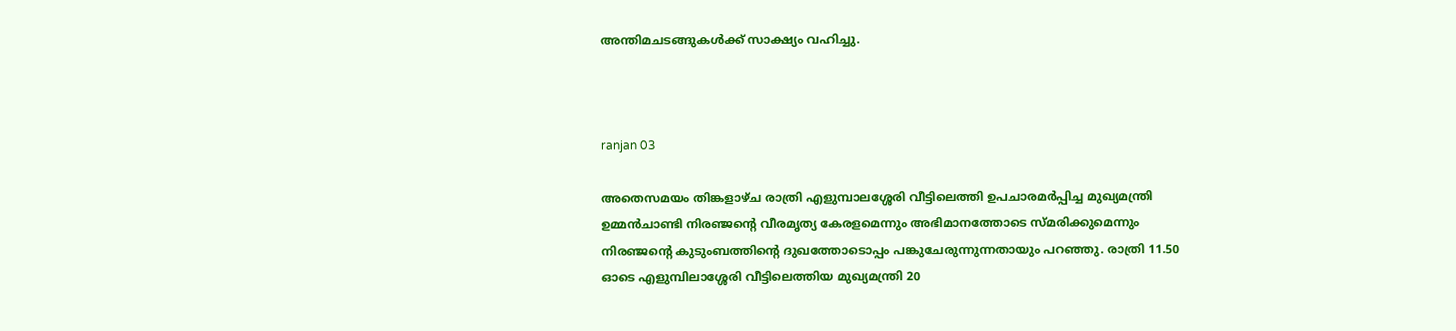അന്തിമചടങ്ങുകള്‍ക്ക് സാക്ഷ്യം വഹിച്ചു.



ranjan 03

അതെസമയം തിങ്കളാഴ്ച രാത്രി എളുമ്പാലശ്ശേരി വീട്ടിലെത്തി ഉപചാരമര്‍പ്പിച്ച മുഖ്യമന്ത്രി ഉമ്മന്‍ചാണ്ടി നിരഞ്ജന്റെ വീരമൃത്യ കേരളമെന്നും അഭിമാനത്തോടെ സ്മരിക്കുമെന്നും നിരഞ്ജന്റെ കുടുംബത്തിന്റെ ദുഖത്തോടൊപ്പം പങ്കുചേരുന്നുന്നതായും പറഞ്ഞു. രാത്രി 11.50 ഓടെ എളുമ്പിലാശ്ശേരി വീട്ടിലെത്തിയ മുഖ്യമന്ത്രി 20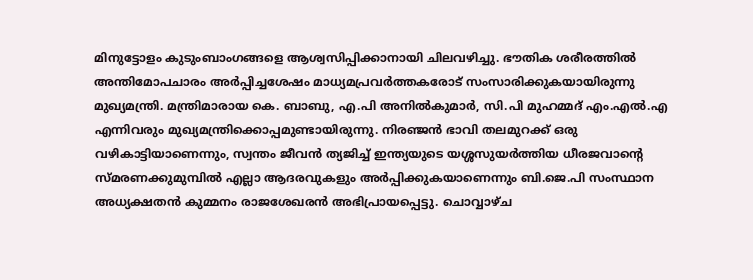മിനുട്ടോളം കുടുംബാംഗങ്ങളെ ആശ്വസിപ്പിക്കാനായി ചിലവഴിച്ചു. ഭൗതിക ശരീരത്തില്‍ അന്തിമോപചാരം അര്‍പ്പിച്ചശേഷം മാധ്യമപ്രവര്‍ത്തകരോട് സംസാരിക്കുകയായിരുന്നു മുഖ്യമന്ത്രി. മന്ത്രിമാരായ കെ. ബാബു, എ.പി അനില്‍കുമാര്‍, സി.പി മുഹമ്മദ് എം.എല്‍.എ എന്നിവരും മുഖ്യമന്ത്രിക്കൊപ്പമുണ്ടായിരുന്നു. നിരഞ്ജന്‍ ഭാവി തലമുറക്ക് ഒരു വഴികാട്ടിയാണെന്നും, സ്വന്തം ജീവന്‍ ത്യജിച്ച് ഇന്ത്യയുടെ യശ്ശസുയര്‍ത്തിയ ധീരജവാന്റെ സ്മരണക്കുമുമ്പില്‍ എല്ലാ ആദരവുകളും അര്‍പ്പിക്കുകയാണെന്നും ബി.ജെ.പി സംസ്ഥാന അധ്യക്ഷതന്‍ കുമ്മനം രാജശേഖരന്‍ അഭിപ്രായപ്പെട്ടു. ചൊവ്വാഴ്ച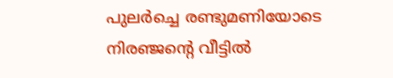പുലര്‍ച്ചെ രണ്ടുമണിയോടെ നിരഞ്ജന്റെ വീട്ടില്‍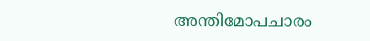അന്തിമോപചാരം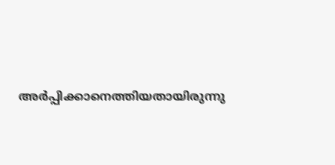അര്‍പ്പിക്കാനെത്തിയതായിരുന്നു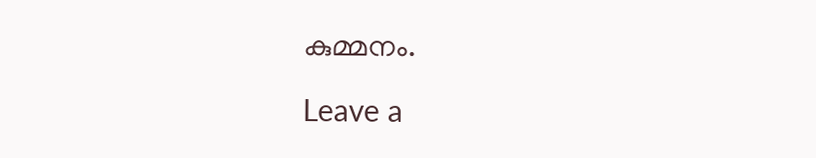കുമ്മനം.

Leave a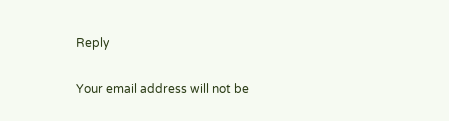Reply

Your email address will not be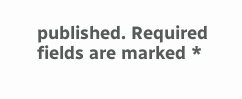published. Required fields are marked *